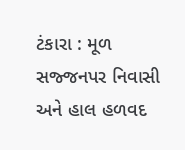ટંકારા : મૂળ સજ્જનપર નિવાસી અને હાલ હળવદ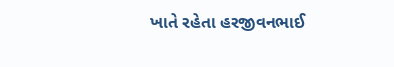ખાતે રહેતા હરજીવનભાઈ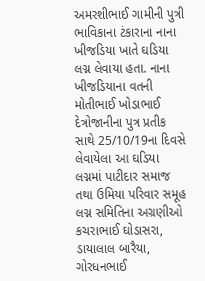અમરશીભાઈ ગામીની પુત્રી ભાવિકાના ટંકારાના નાના ખીજડિયા ખાતે ઘડિયા લગ્ન લેવાયા હતા. નાના ખીજડિયાના વતની મોતીભાઈ ખોડાભાઈ દેત્રોજાનીના પુત્ર પ્રતીક સાથે 25/10/19ના દિવસે લેવાયેલા આ ઘડિયા લગ્નમાં પાટીદાર સમાજ તથા ઉમિયા પરિવાર સમૂહ લગ્ન સમિતિના અગ્રણીઓ કચરાભાઈ ઘોડાસરા, ડાયાલાલ બારૈયા, ગોરધનભાઈ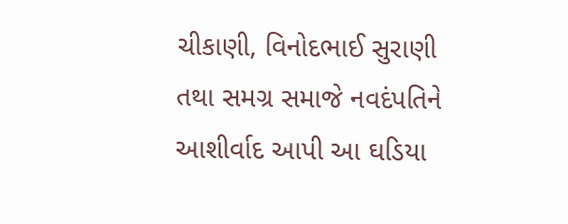ચીકાણી, વિનોદભાઈ સુરાણી તથા સમગ્ર સમાજે નવદંપતિને આશીર્વાદ આપી આ ઘડિયા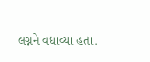લગ્નને વધાવ્યા હતા.